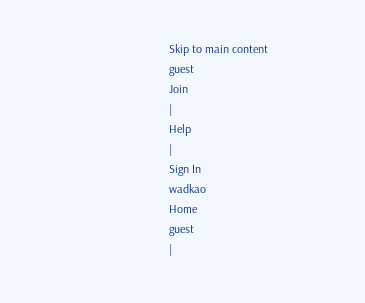Skip to main content
guest
Join
|
Help
|
Sign In
wadkao
Home
guest
|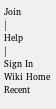Join
|
Help
|
Sign In
Wiki Home
Recent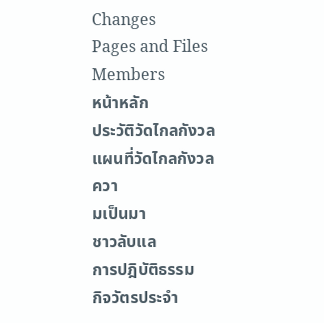Changes
Pages and Files
Members
หน้าหลัก
ประวัติวัดไกลกังวล
แผนที่วัดไกลกังวล
ควา
มเป็นมา
ชาวลับแล
การปฎิบัติธรรม
กิจวัตรประจำ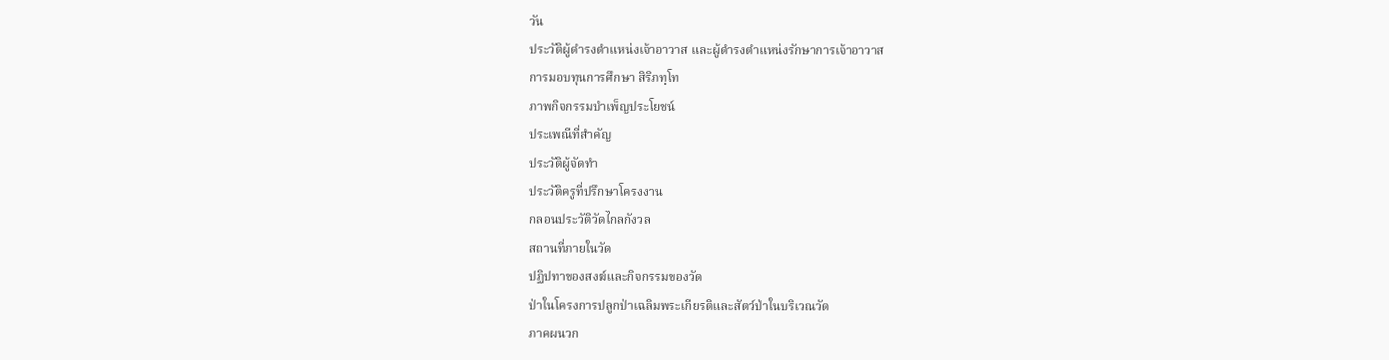วัน
ประวัติผู้ดำรงตำแหน่งเจ้าอาวาส และผู้ดำรงตำแหน่งรักษาการเจ้าอาวาส
การมอบทุนการศึกษา สิริภทฺโท
ภาพกิจกรรมบำเพ็ญประโยชน์
ประเพณีที่สำคัญ
ประวัติผู้จัดทำ
ประวัติครูที่ปรึกษาโครงงาน
กลอนประวัติวัดไกลกังวล
สถานที่ภายในวัด
ปฏิปทาของสงฆ์และกิจกรรมของวัด
ป่าในโครงการปลูกป่าเฉลิมพระเกียรติและสัตว์ป่าในบริเวณวัด
ภาคผนวก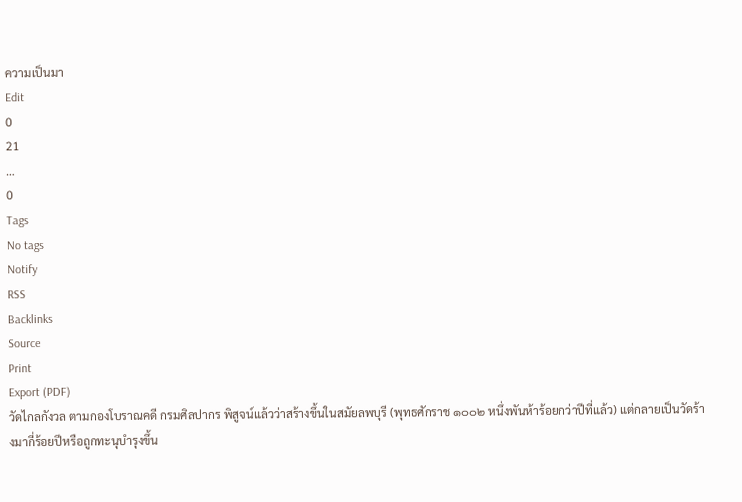ความเป็นมา
Edit
0
21
…
0
Tags
No tags
Notify
RSS
Backlinks
Source
Print
Export (PDF)
วัดไกลกังวล ตามกองโบราณคดี กรมศิลปากร พิสูจน์แล้วว่าสร้างขึ้นในสมัยลพบุรี (พุทธศักราช ๑๐๐๒ หนึ่งพันห้าร้อยกว่าปีที่แล้ว) แต่กลายเป็นวัดร้างมากี่ร้อยปีหรือถูกทะนุบำรุงขึ้น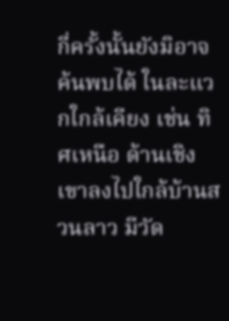กี่ครั้งนั้นยังมิอาจค้นพบได้ ในละแวกใกล้เคียง เช่น ทิศเหนือ ด้านเชิงเขาลงไปใกล้บ้านสวนลาว มีวัด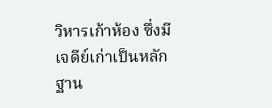วิหารเก้าห้อง ซึ่งมีเจดีย์เก่าเป็นหลักฐาน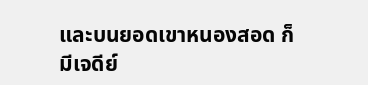และบนยอดเขาหนองสอด ก็มีเจดีย์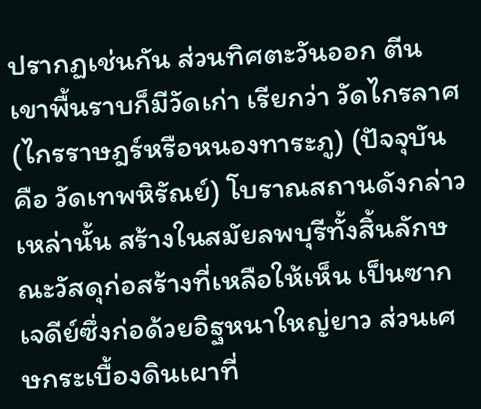ปรากฏเช่นกัน ส่วนทิศตะวันออก ตีนเขาพื้นราบก็มีวัดเก่า เรียกว่า วัดไกรลาศ (ไกรราษฎร์หรือหนองทาระภู) (ปัจจุบัน คือ วัดเทพหิรัณย์) โบราณสถานดังกล่าวเหล่านั้น สร้างในสมัยลพบุรีทั้งสิ้นลักษณะวัสดุก่อสร้างที่เหลือให้เห็น เป็นซากเจดีย์ซึ่งก่อด้วยอิฐหนาใหญ่ยาว ส่วนเศษกระเบื้องดินเผาที่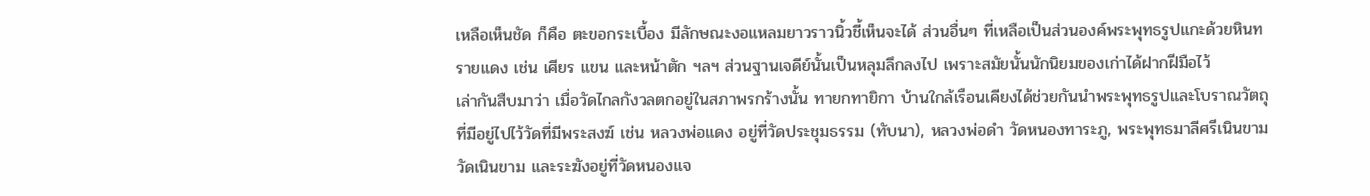เหลือเห็นชัด ก็คือ ตะขอกระเบื้อง มีลักษณะงอแหลมยาวราวนิ้วชี้เห็นจะได้ ส่วนอื่นๆ ที่เหลือเป็นส่วนองค์พระพุทธรูปแกะด้วยหินทรายแดง เช่น เศียร แขน และหน้าตัก ฯลฯ ส่วนฐานเจดีย์นั้นเป็นหลุมลึกลงไป เพราะสมัยนั้นนักนิยมของเก่าได้ฝากฝีมือไว้
เล่ากันสืบมาว่า เมื่อวัดไกลกังวลตกอยู่ในสภาพรกร้างนั้น ทายกทายิกา บ้านใกล้เรือนเคียงได้ช่วยกันนำพระพุทธรูปและโบราณวัตถุที่มีอยู่ไปไว้วัดที่มีพระสงฆ์ เช่น หลวงพ่อแดง อยู่ที่วัดประชุมธรรม (ทับนา), หลวงพ่อดำ วัดหนองทาระภู, พระพุทธมาลีศรีเนินขาม วัดเนินขาม และระฆังอยู่ที่วัดหนองแจ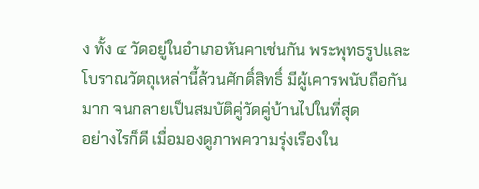ง ทั้ง ๔ วัดอยู่ในอำเภอหันคาเช่นกัน พระพุทธรูปและโบราณวัตถุเหล่านี้ล้วนศักดิ์สิทธิ์ มีผู้เคารพนับถือกันมาก จนกลายเป็นสมบัติคู่วัดคู่บ้านไปในที่สุด
อย่างไรก็ดี เมื่อมองดูภาพความรุ่งเรืองใน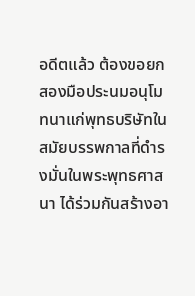อดีตแล้ว ต้องขอยกสองมือประนมอนุโมทนาแก่พุทธบริษัทในสมัยบรรพกาลที่ดำรงมั่นในพระพุทธศาสนา ได้ร่วมกันสร้างอา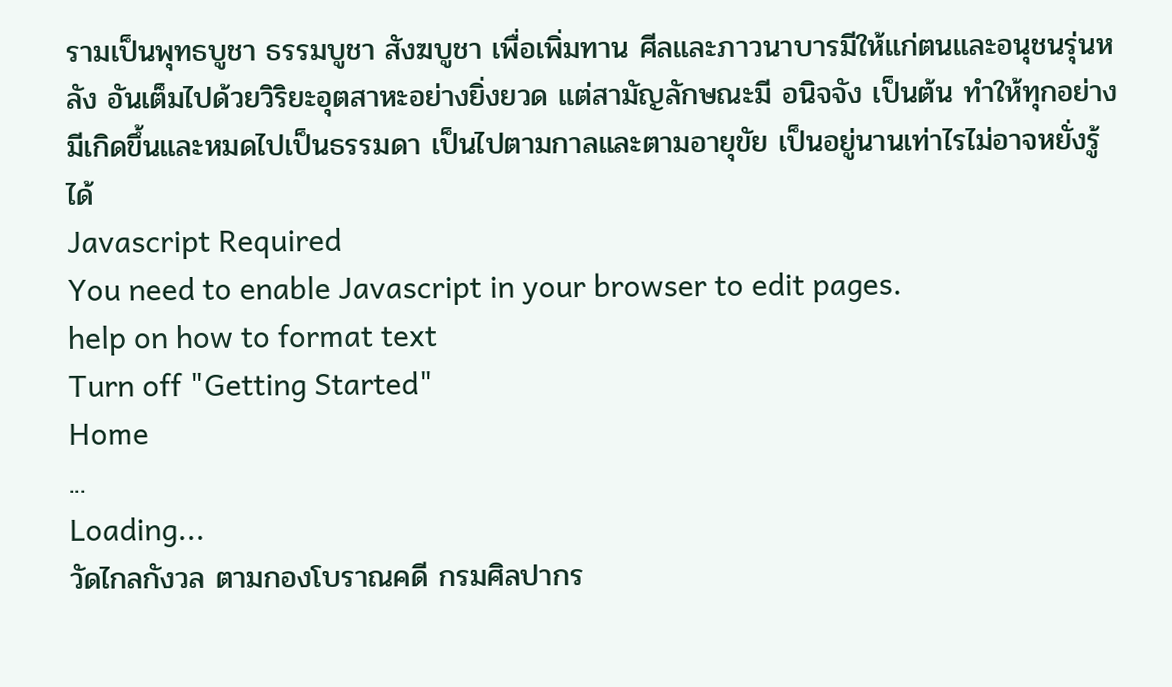รามเป็นพุทธบูชา ธรรมบูชา สังฆบูชา เพื่อเพิ่มทาน ศีลและภาวนาบารมีให้แก่ตนและอนุชนรุ่นหลัง อันเต็มไปด้วยวิริยะอุตสาหะอย่างยิ่งยวด แต่สามัญลักษณะมี อนิจจัง เป็นต้น ทำให้ทุกอย่างมีเกิดขึ้นและหมดไปเป็นธรรมดา เป็นไปตามกาลและตามอายุขัย เป็นอยู่นานเท่าไรไม่อาจหยั่งรู้ได้
Javascript Required
You need to enable Javascript in your browser to edit pages.
help on how to format text
Turn off "Getting Started"
Home
...
Loading...
วัดไกลกังวล ตามกองโบราณคดี กรมศิลปากร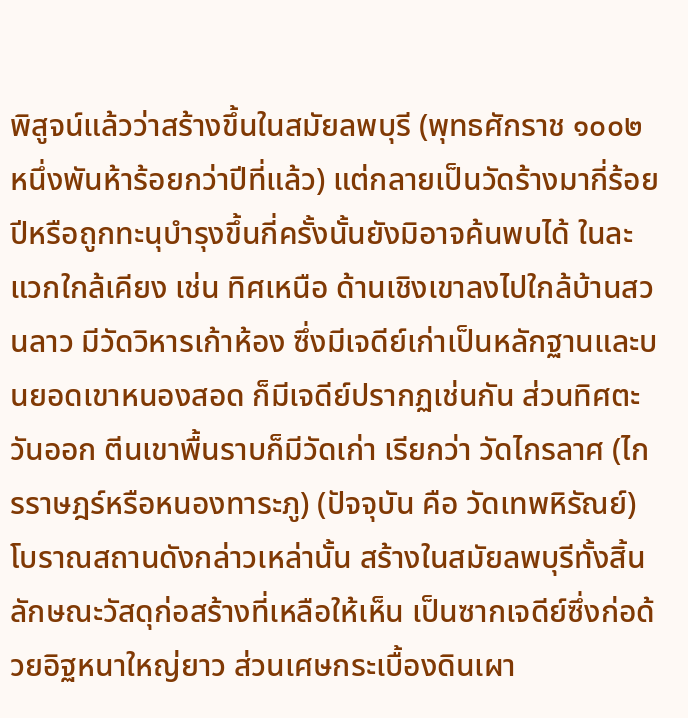พิสูจน์แล้วว่าสร้างขึ้นในสมัยลพบุรี (พุทธศักราช ๑๐๐๒ หนึ่งพันห้าร้อยกว่าปีที่แล้ว) แต่กลายเป็นวัดร้างมากี่ร้อยปีหรือถูกทะนุบำรุงขึ้นกี่ครั้งนั้นยังมิอาจค้นพบได้ ในละแวกใกล้เคียง เช่น ทิศเหนือ ด้านเชิงเขาลงไปใกล้บ้านสวนลาว มีวัดวิหารเก้าห้อง ซึ่งมีเจดีย์เก่าเป็นหลักฐานและบนยอดเขาหนองสอด ก็มีเจดีย์ปรากฏเช่นกัน ส่วนทิศตะวันออก ตีนเขาพื้นราบก็มีวัดเก่า เรียกว่า วัดไกรลาศ (ไกรราษฎร์หรือหนองทาระภู) (ปัจจุบัน คือ วัดเทพหิรัณย์) โบราณสถานดังกล่าวเหล่านั้น สร้างในสมัยลพบุรีทั้งสิ้นลักษณะวัสดุก่อสร้างที่เหลือให้เห็น เป็นซากเจดีย์ซึ่งก่อด้วยอิฐหนาใหญ่ยาว ส่วนเศษกระเบื้องดินเผา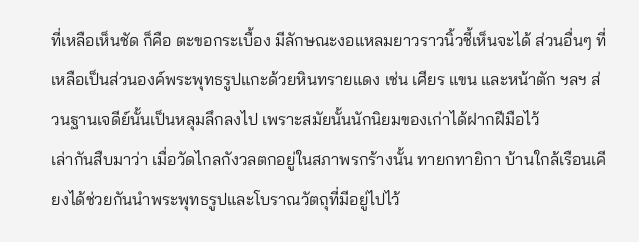ที่เหลือเห็นชัด ก็คือ ตะขอกระเบื้อง มีลักษณะงอแหลมยาวราวนิ้วชี้เห็นจะได้ ส่วนอื่นๆ ที่เหลือเป็นส่วนองค์พระพุทธรูปแกะด้วยหินทรายแดง เช่น เศียร แขน และหน้าตัก ฯลฯ ส่วนฐานเจดีย์นั้นเป็นหลุมลึกลงไป เพราะสมัยนั้นนักนิยมของเก่าได้ฝากฝีมือไว้
เล่ากันสืบมาว่า เมื่อวัดไกลกังวลตกอยู่ในสภาพรกร้างนั้น ทายกทายิกา บ้านใกล้เรือนเคียงได้ช่วยกันนำพระพุทธรูปและโบราณวัตถุที่มีอยู่ไปไว้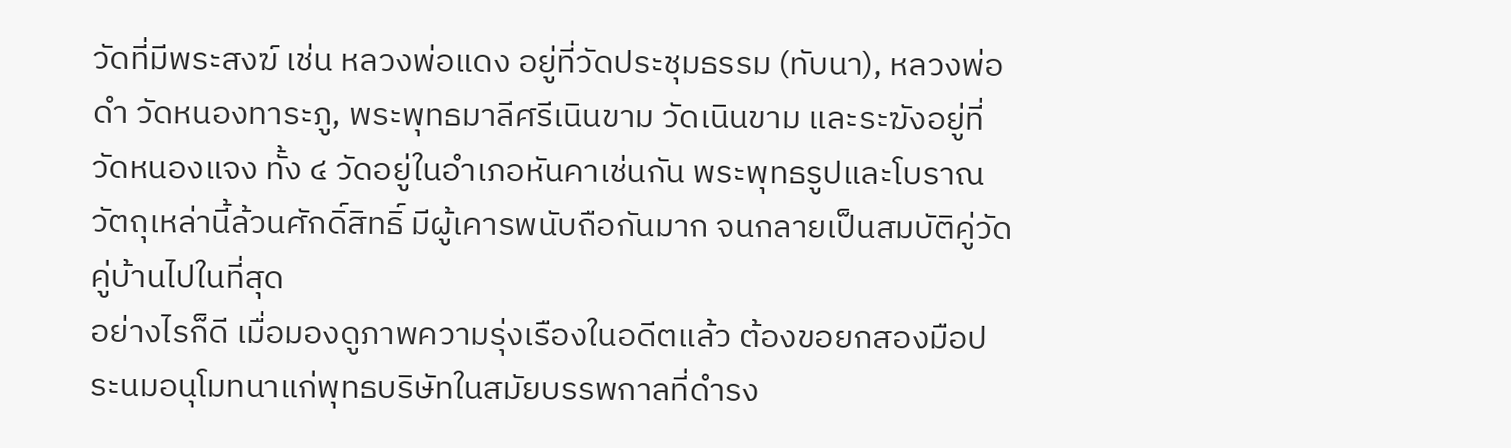วัดที่มีพระสงฆ์ เช่น หลวงพ่อแดง อยู่ที่วัดประชุมธรรม (ทับนา), หลวงพ่อดำ วัดหนองทาระภู, พระพุทธมาลีศรีเนินขาม วัดเนินขาม และระฆังอยู่ที่วัดหนองแจง ทั้ง ๔ วัดอยู่ในอำเภอหันคาเช่นกัน พระพุทธรูปและโบราณวัตถุเหล่านี้ล้วนศักดิ์สิทธิ์ มีผู้เคารพนับถือกันมาก จนกลายเป็นสมบัติคู่วัดคู่บ้านไปในที่สุด
อย่างไรก็ดี เมื่อมองดูภาพความรุ่งเรืองในอดีตแล้ว ต้องขอยกสองมือประนมอนุโมทนาแก่พุทธบริษัทในสมัยบรรพกาลที่ดำรง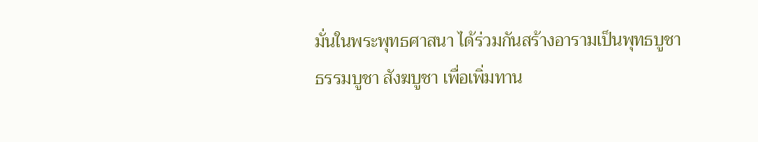มั่นในพระพุทธศาสนา ได้ร่วมกันสร้างอารามเป็นพุทธบูชา ธรรมบูชา สังฆบูชา เพื่อเพิ่มทาน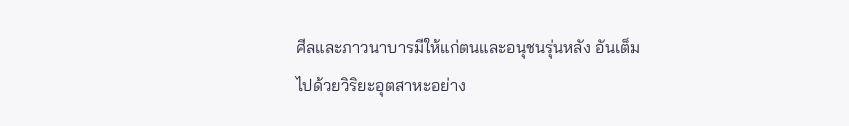ศีลและภาวนาบารมีให้แก่ตนและอนุชนรุ่นหลัง อันเต็มไปด้วยวิริยะอุตสาหะอย่าง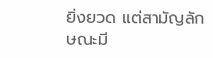ยิ่งยวด แต่สามัญลักษณะมี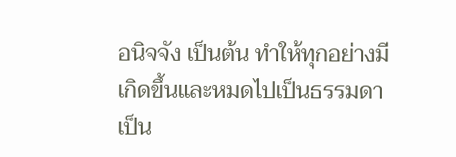อนิจจัง เป็นต้น ทำให้ทุกอย่างมีเกิดขึ้นและหมดไปเป็นธรรมดา เป็น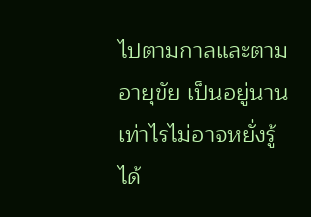ไปตามกาลและตามอายุขัย เป็นอยู่นานเท่าไรไม่อาจหยั่งรู้ได้